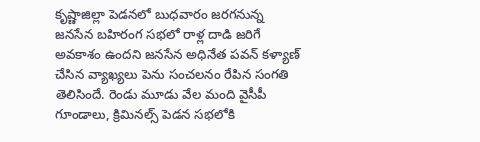కృష్ణాజిల్లా పెడనలో బుధవారం జరగనున్న జనసేన బహిరంగ సభలో రాళ్ల దాడి జరిగే అవకాశం ఉందని జనసేన అధినేత పవన్ కళ్యాణ్ చేసిన వ్యాఖ్యలు పెను సంచలనం రేపిన సంగతి తెలిసిందే. రెండు మూడు వేల మంది వైసీపీ గూండాలు, క్రిమినల్స్ పెడన సభలోకి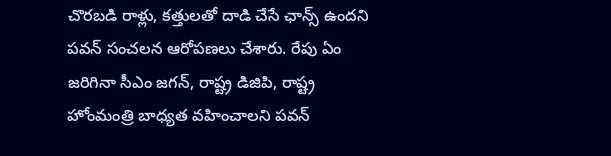చొరబడి రాళ్లు, కత్తులతో దాడి చేసే ఛాన్స్ ఉందని పవన్ సంచలన ఆరోపణలు చేశారు. రేపు ఏం జరిగినా సీఎం జగన్, రాష్ట్ర డిజిపి, రాష్ట్ర హోంమంత్రి బాధ్యత వహించాలని పవన్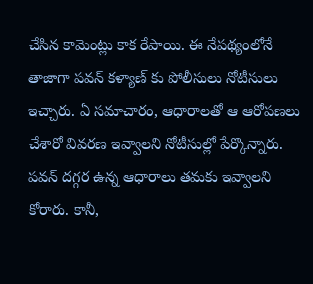చేసిన కామెంట్లు కాక రేపాయి. ఈ నేపథ్యంలోనే తాజాగా పవన్ కళ్యాణ్ కు పోలీసులు నోటీసులు ఇచ్చారు. ఏ సమాచారం, ఆధారాలతో ఆ ఆరోపణలు చేశారో వివరణ ఇవ్వాలని నోటీసుల్లో పేర్కొన్నారు.
పవన్ దగ్గర ఉన్న ఆధారాలు తమకు ఇవ్వాలని కోరారు. కానీ,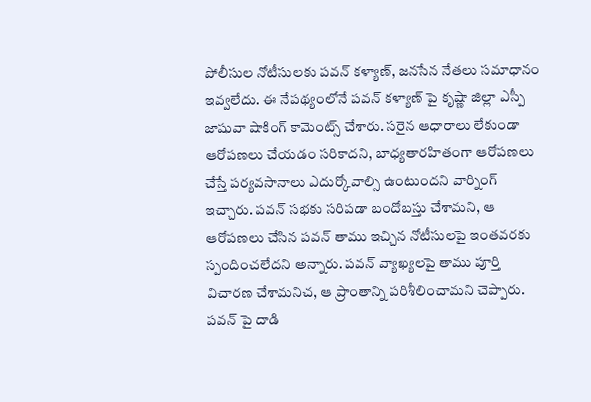పోలీసుల నోటీసులకు పవన్ కళ్యాణ్, జనసేన నేతలు సమాధానం ఇవ్వలేదు. ఈ నేపథ్యంలోనే పవన్ కళ్యాణ్ పై కృష్ణా జిల్లా ఎస్పీ జాషువా షాకింగ్ కామెంట్స్ చేశారు. సరైన ఆధారాలు లేకుండా ఆరోపణలు చేయడం సరికాదని, బాధ్యతారహితంగా ఆరోపణలు చేస్తే పర్యవసానాలు ఎదుర్కోవాల్సి ఉంటుందని వార్నింగ్ ఇచ్చారు. పవన్ సభకు సరిపడా బందోబస్తు చేశామని, ఆ ఆరోపణలు చేసిన పవన్ తాము ఇచ్చిన నోటీసులపై ఇంతవరకు స్పందించలేదని అన్నారు. పవన్ వ్యాఖ్యలపై తాము పూర్తి విచారణ చేశామనిచ, ఆ ప్రాంతాన్ని పరిశీలించామని చెప్పారు.
పవన్ పై దాడి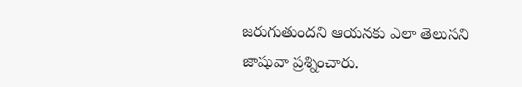జరుగుతుందని ఆయనకు ఎలా తెలుసని జాషువా ప్రశ్నించారు.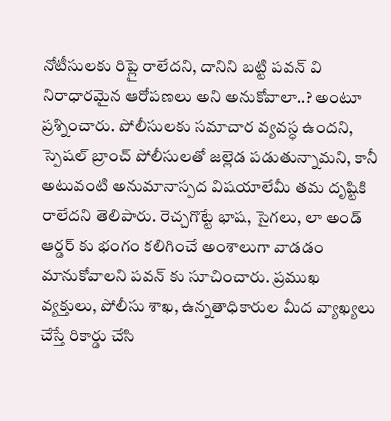నోటీసులకు రిప్లై రాలేదని, దానిని బట్టి పవన్ వి నిరాధారమైన ఆరోపణలు అని అనుకోవాలా..? అంటూ ప్రశ్నించారు. పోలీసులకు సమాచార వ్యవస్ధ ఉందని, స్పెషల్ బ్రాంచ్ పోలీసులతో జల్లెడ పడుతున్నామని, కానీ అటువంటి అనుమానాస్పద విషయాలేమీ తమ దృష్టికి రాలేదని తెలిపారు. రెచ్చగొట్టే భాష, సైగలు, లా అండ్ ఆర్డర్ కు భంగం కలిగించే అంశాలుగా వాడడం మానుకోవాలని పవన్ కు సూచించారు. ప్రముఖ వ్యక్తులు, పోలీసు శాఖ, ఉన్నతాధికారుల మీద వ్యాఖ్యలు చేస్తే రికార్డు చేసి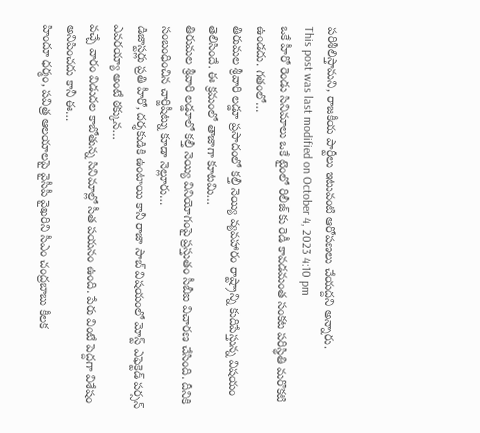పరిశీలిస్తామని, రాజకీయ పార్టీలు ఇటువంటి ఆరోపణలు చేయద్దని అన్నారు.
This post was last modified on October 4, 2023 4:10 pm
ఒకే హీరో రెండు సినిమాలు ఒకే టైంలో రిలీజ్ కు రెడీ కావడమంత సంకట పరిస్థితి మరొకటి ఉండదు. గతంలో…
తిరుమల శ్రీవారి లడ్డూ ప్రసాదంలో కల్తీ నెయ్యి వ్యవహారం రాష్ట్రాన్ని కుదిపేస్తున్న విషయం తెలిసిందే. ఈ క్రమంలో తాజాగా కూటమి…
తిరుమల శ్రీవారి లడ్డూలో కల్తీ నెయ్యి వినియోగంపై ప్రస్తుతం సీబీఐ విచారణ చేసింది. దీనికి సంబంధించిన చార్జిషీట్ను కూడా నెల్లూరు…
డిజాస్టర్లు ప్రతి హీరో, దర్శకుడికి ఉంటాయి కానీ రాజా సాబ్ విషయంలో మోస్ట్ ఎఫెక్టెడ్ పర్సన్ ఎవరయ్యా అంటే ఠక్కున…
వచ్చే వారం విడుదల కాబోతున్న సినిమాల్లో సీత పయనం ఉంది. పేరు వింటే పెద్దగా విశేషం అనిపించదు కానీ ఈ…
హిందూ ధర్మం, పవిత్ర ఆలయాలపై వైసీపీ వైఖరిని సీఎం చంద్రబాబు కీలక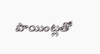పాయింట్లతో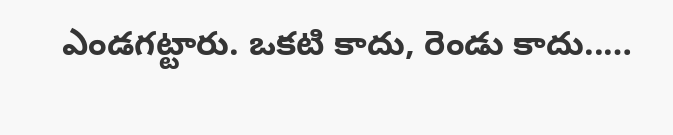ఎండగట్టారు. ఒకటి కాదు, రెండు కాదు..…